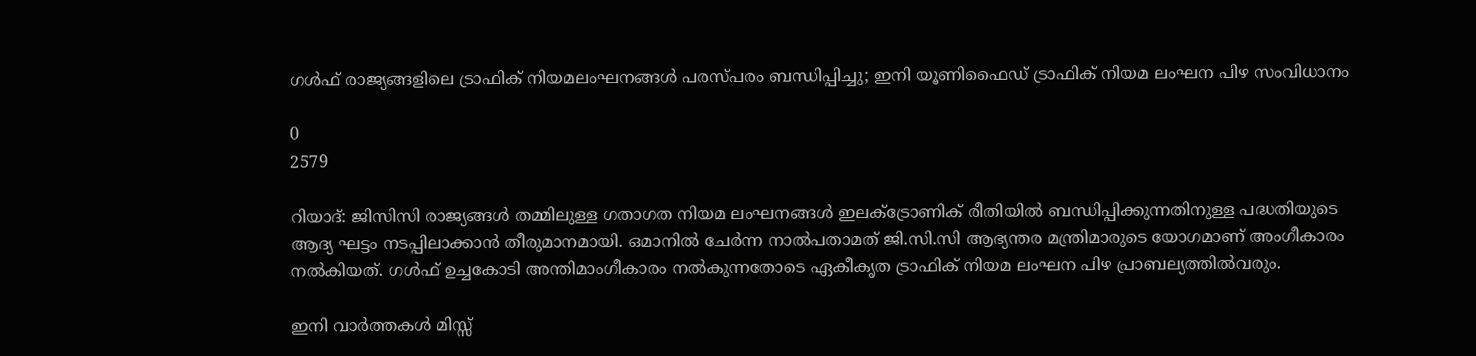ഗൾഫ് രാജ്യങ്ങളിലെ ട്രാഫിക് നിയമലംഘനങ്ങൾ പരസ്‌പരം ബന്ധിപ്പിച്ചു; ഇനി യൂണിഫൈഡ് ട്രാഫിക് നിയമ ലംഘന പിഴ സംവിധാനം

0
2579

റിയാദ്: ജിസിസി രാജ്യങ്ങൾ തമ്മിലുള്ള ഗതാഗത നിയമ ലംഘനങ്ങൾ ഇലക്ട്രോണിക് രീതിയിൽ ബന്ധിപ്പിക്കുന്നതിനുള്ള പദ്ധതിയുടെ ആദ്യ ഘട്ടം നടപ്പിലാക്കാൻ തീരുമാനമായി. ഒമാനിൽ ചേർന്ന നാൽപതാമത് ജി.സി.സി ആഭ്യന്തര മന്ത്രിമാരുടെ യോഗമാണ് അംഗീകാരം നൽകിയത്. ഗൾഫ് ഉച്ചകോടി അന്തിമാംഗീകാരം നൽകുന്നതോടെ ഏകീകൃത ട്രാഫിക് നിയമ ലംഘന പിഴ പ്രാബല്യത്തിൽവരും.

ഇനി വാർത്തകൾ മിസ്സ്‌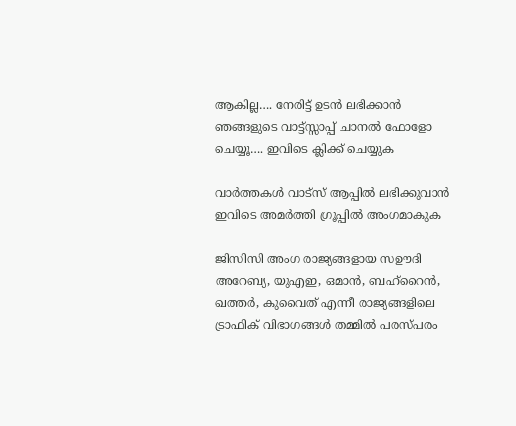ആകില്ല…. നേരിട്ട് ഉടൻ ലഭിക്കാൻ ഞങ്ങളുടെ വാട്ട്സ്സാപ്പ് ചാനൽ ഫോളോ ചെയ്യൂ…. ഇവിടെ ക്ലിക്ക് ചെയ്യുക

വാർത്തകൾ വാട്സ് ആപ്പിൽ ലഭിക്കുവാൻ ഇവിടെ അമർത്തി ഗ്രൂപ്പിൽ അംഗമാകുക

ജിസിസി അംഗ രാജ്യങ്ങളായ സഊദി അറേബ്യ, യുഎഇ, ഒമാൻ, ബഹ്‌റൈൻ, ഖത്തർ, കുവൈത് എന്നീ രാജ്യങ്ങളിലെ ട്രാഫിക് വിഭാഗങ്ങൾ തമ്മിൽ പരസ്‌പരം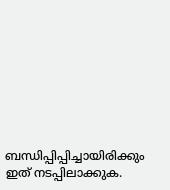ബന്ധിപ്പിപ്പിച്ചായിരിക്കും ഇത് നടപ്പിലാക്കുക.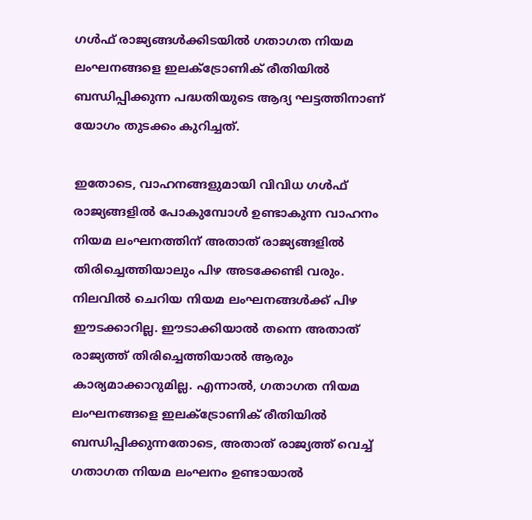ഗൾഫ് രാജ്യങ്ങൾക്കിടയിൽ ഗതാഗത നിയമ ലംഘനങ്ങളെ ഇലക്‌ട്രോണിക് രീതിയിൽ ബന്ധിപ്പിക്കുന്ന പദ്ധതിയുടെ ആദ്യ ഘട്ടത്തിനാണ് യോഗം തുടക്കം കുറിച്ചത്.

ഇതോടെ, വാഹനങ്ങളുമായി വിവിധ ഗൾഫ് രാജ്യങ്ങളിൽ പോകുമ്പോൾ ഉണ്ടാകുന്ന വാഹനം നിയമ ലംഘനത്തിന് അതാത് രാജ്യങ്ങളിൽ തിരിച്ചെത്തിയാലും പിഴ അടക്കേണ്ടി വരും. നിലവിൽ ചെറിയ നിയമ ലംഘനങ്ങൾക്ക് പിഴ ഈടക്കാറില്ല. ഈടാക്കിയാൽ തന്നെ അതാത് രാജ്യത്ത് തിരിച്ചെത്തിയാൽ ആരും കാര്യമാക്കാറുമില്ല. എന്നാൽ, ഗതാഗത നിയമ ലംഘനങ്ങളെ ഇലക്‌ട്രോണിക് രീതിയിൽ ബന്ധിപ്പിക്കുന്നതോടെ, അതാത് രാജ്യത്ത് വെച്ച് ഗതാഗത നിയമ ലംഘനം ഉണ്ടായാൽ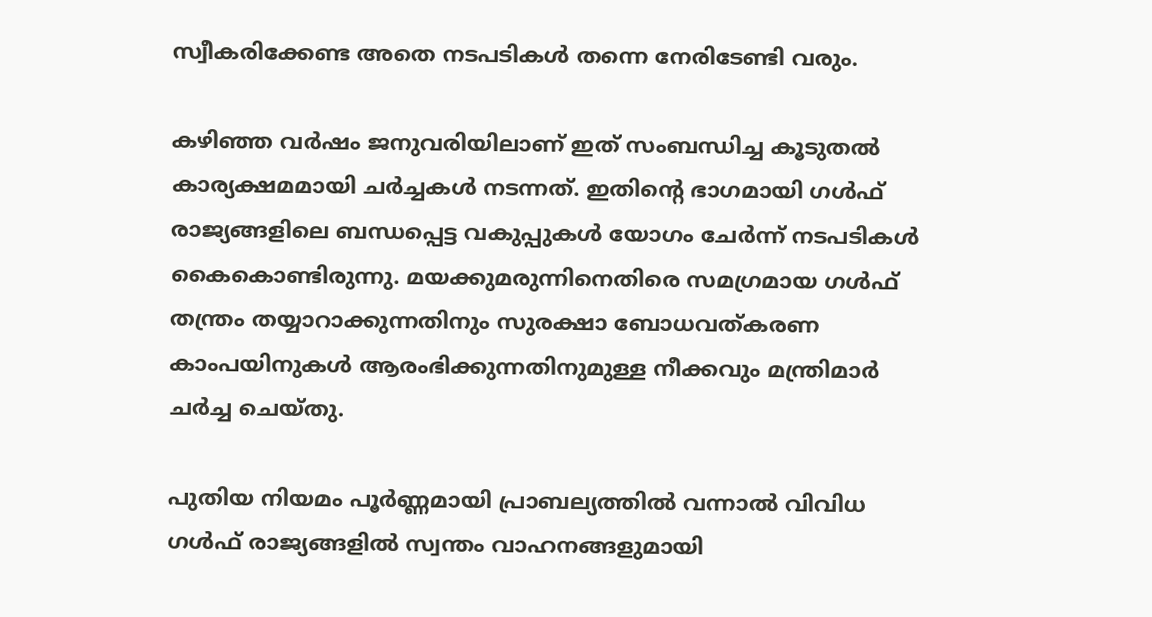സ്വീകരിക്കേണ്ട അതെ നടപടികൾ തന്നെ നേരിടേണ്ടി വരും.

കഴിഞ്ഞ വർഷം ജനുവരിയിലാണ് ഇത് സംബന്ധിച്ച കൂടുതൽ കാര്യക്ഷമമായി ചർച്ചകൾ നടന്നത്. ഇതിന്റെ ഭാഗമായി ഗൾഫ് രാജ്യങ്ങളിലെ ബന്ധപ്പെട്ട വകുപ്പുകൾ യോഗം ചേർന്ന് നടപടികൾ കൈകൊണ്ടിരുന്നു. മയക്കുമരുന്നിനെതിരെ സമഗ്രമായ ഗൾഫ് തന്ത്രം തയ്യാറാക്കുന്നതിനും സുരക്ഷാ ബോധവത്കരണ കാംപയിനുകൾ ആരംഭിക്കുന്നതിനുമുള്ള നീക്കവും മന്ത്രിമാർ ചർച്ച ചെയ്തു.

പുതിയ നിയമം പൂർണ്ണമായി പ്രാബല്യത്തിൽ വന്നാൽ വിവിധ ഗൾഫ് രാജ്യങ്ങളിൽ സ്വന്തം വാഹനങ്ങളുമായി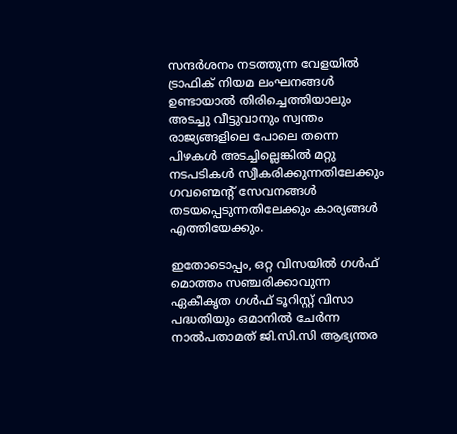സന്ദർശനം നടത്തുന്ന വേളയിൽ ട്രാഫിക് നിയമ ലംഘനങ്ങൾ ഉണ്ടായാൽ തിരിച്ചെത്തിയാലും അടച്ചു വീട്ടുവാനും സ്വന്തം രാജ്യങ്ങളിലെ പോലെ തന്നെ പിഴകൾ അടച്ചില്ലെങ്കിൽ മറ്റു നടപടികൾ സ്വീകരിക്കുന്നതിലേക്കും ഗവണ്മെന്റ് സേവനങ്ങൾ തടയപ്പെടുന്നതിലേക്കും കാര്യങ്ങൾ എത്തിയേക്കും.

ഇതോടൊപ്പം, ഒറ്റ വിസയിൽ ഗൾഫ് മൊത്തം സഞ്ചരിക്കാവുന്ന ഏകീകൃത ഗൾഫ് ടൂറിസ്റ്റ് വിസാ പദ്ധതിയും ഒമാനിൽ ചേർന്ന നാൽപതാമത് ജി.സി.സി ആഭ്യന്തര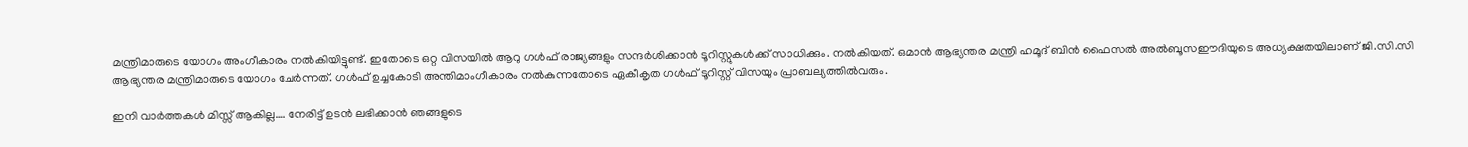മന്ത്രിമാരുടെ യോഗം അംഗീകാരം നൽകിയിട്ടുണ്ട്. ഇതോടെ ഒറ്റ വിസയിൽ ആറു ഗൾഫ് രാജ്യങ്ങളും സന്ദർശിക്കാൻ ടൂറിസ്റ്റുകൾക്ക് സാധിക്കും. നൽകിയത്. ഒമാൻ ആഭ്യന്തര മന്ത്രി ഹമൂദ് ബിൻ ഫൈസൽ അൽബൂസഈദിയുടെ അധ്യക്ഷതയിലാണ് ജി.സി.സി ആഭ്യന്തര മന്ത്രിമാരുടെ യോഗം ചേർന്നത്. ഗൾഫ് ഉച്ചകോടി അന്തിമാംഗീകാരം നൽകുന്നതോടെ ഏകീകൃത ഗൾഫ് ടൂറിസ്റ്റ് വിസയും പ്രാബല്യത്തിൽവരും.

ഇനി വാർത്തകൾ മിസ്സ്‌ ആകില്ല…. നേരിട്ട് ഉടൻ ലഭിക്കാൻ ഞങ്ങളുടെ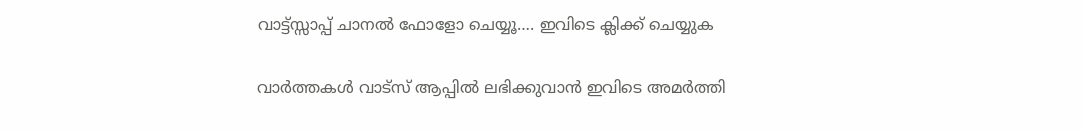വാട്ട്സ്സാപ്പ് ചാനൽ ഫോളോ ചെയ്യൂ…. ഇവിടെ ക്ലിക്ക് ചെയ്യുക

വാർത്തകൾ വാട്സ് ആപ്പിൽ ലഭിക്കുവാൻ ഇവിടെ അമർത്തി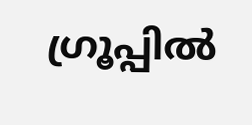ഗ്രൂപ്പിൽ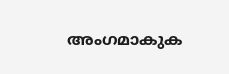അംഗമാകുക